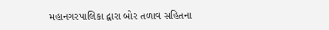મહાનગરપાલિકા દ્વારા બોર તળાવ સહિતના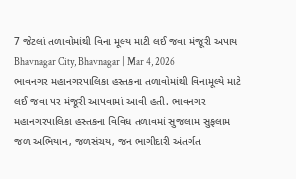7 જેટલાં તળાવોમાંથી વિના મૂલ્ય માટી લઈ જવા મંજૂરી અપાય
Bhavnagar City, Bhavnagar | Mar 4, 2026
ભાવનગર મહાનગરપાલિકા હસ્તકના તળાવોમાંથી વિનામૂલ્યે માટે લઈ જવા પર મંજૂરી આપવામાં આવી હતી. ભાવનગર મહાનગરપાલિકા હસ્તકના વિવિધ તળાવમાં સુજલામ સુફલામ જળ અભિયાન, જળસંચય, જન ભાગીદારી અંતર્ગત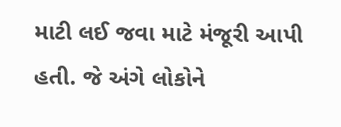માટી લઈ જવા માટે મંજૂરી આપી હતી. જે અંગે લોકોને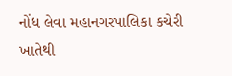નોંધ લેવા મહાનગરપાલિકા કચેરી ખાતેથી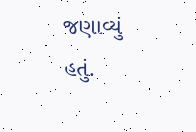જણાવ્યું હતું.